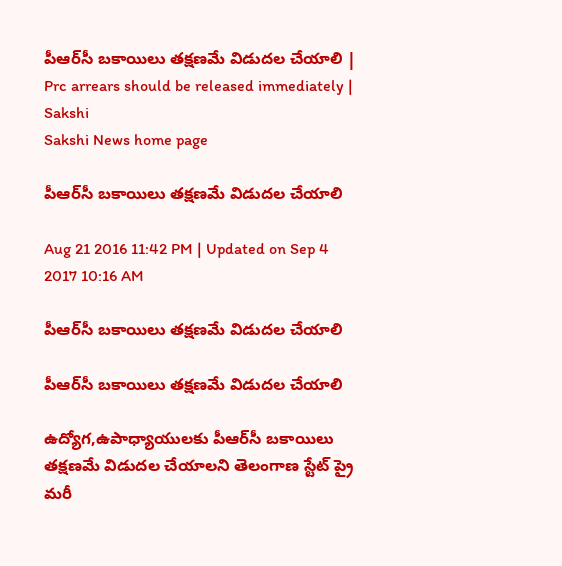పీఆర్‌సీ బకాయిలు తక్షణమే విడుదల చేయాలి | Prc arrears should be released immediately | Sakshi
Sakshi News home page

పీఆర్‌సీ బకాయిలు తక్షణమే విడుదల చేయాలి

Aug 21 2016 11:42 PM | Updated on Sep 4 2017 10:16 AM

పీఆర్‌సీ బకాయిలు తక్షణమే విడుదల చేయాలి

పీఆర్‌సీ బకాయిలు తక్షణమే విడుదల చేయాలి

ఉద్యోగ,ఉపాధ్యాయులకు పీఆర్‌సీ బకాయిలు తక్షణమే విడుదల చేయాలని తెలంగాణ స్టేట్‌ ప్రై మరీ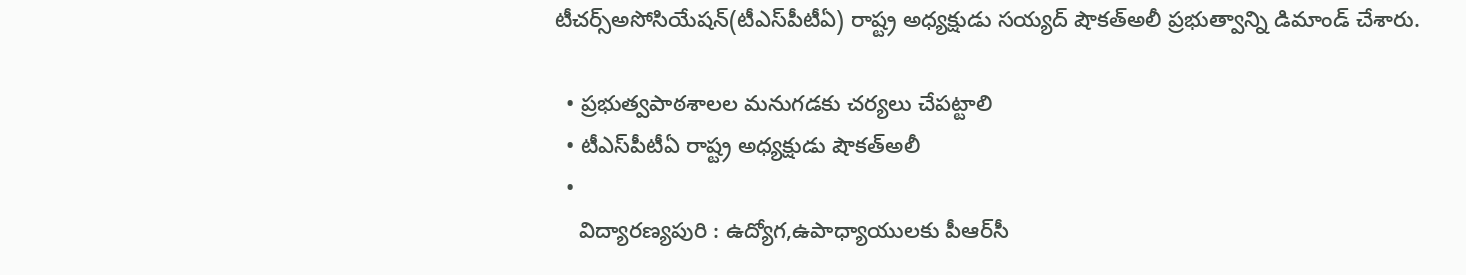టీచర్స్‌అసోసియేషన్‌(టీఎస్‌పీటీఏ) రాష్ట్ర అధ్యక్షుడు సయ్యద్‌ షౌకత్‌అలీ ప్రభుత్వాన్ని డిమాండ్‌ చేశారు.

  • ప్రభుత్వపాఠశాలల మనుగడకు చర్యలు చేపట్టాలి
  • టీఎస్‌పీటీఏ రాష్ట్ర అధ్యక్షుడు షౌకత్‌అలీ
  •
    విద్యారణ్యపురి : ఉద్యోగ,ఉపాధ్యాయులకు పీఆర్‌సీ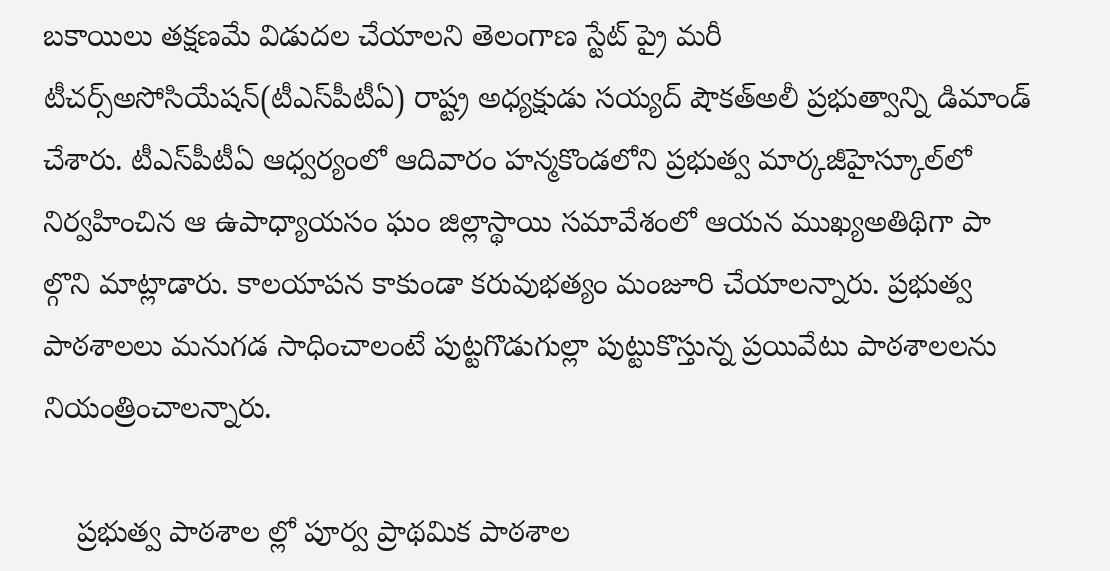బకాయిలు తక్షణమే విడుదల చేయాలని తెలంగాణ స్టేట్‌ ప్రై మరీ టీచర్స్‌అసోసియేషన్‌(టీఎస్‌పీటీఏ) రాష్ట్ర అధ్యక్షుడు సయ్యద్‌ షౌకత్‌అలీ ప్రభుత్వాన్ని డిమాండ్‌ చేశారు. టీఎస్‌పీటీఏ ఆధ్వర్యంలో ఆదివారం హన్మకొండలోని ప్రభుత్వ మార్కజీహైస్కూల్‌లో నిర్వహించిన ఆ ఉపాధ్యాయసం ఘం జిల్లాస్థాయి సమావేశంలో ఆయన ముఖ్యఅతిథిగా పా ల్గొని మాట్లాడారు. కాలయాపన కాకుండా కరువుభత్యం మంజూరి చేయాలన్నారు. ప్రభుత్వ పాఠశాలలు మనుగడ సాధించాలంటే పుట్టగొడుగుల్లా పుట్టుకొస్తున్న ప్రయివేటు పాఠశాలలను నియంత్రించాలన్నారు.

    ప్రభుత్వ పాఠశాల ల్లో పూర్వ ప్రాథమిక పాఠశాల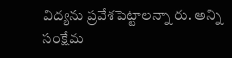విద్యను ప్రవేశపెట్టాలన్నా రు. అన్ని సంక్షేమ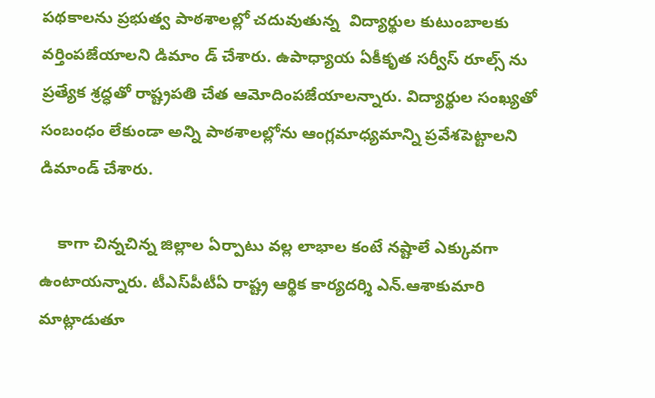పథకాలను ప్రభుత్వ పాఠశాలల్లో చదువుతున్న  విద్యార్థుల కుటుంబాలకు వర్తింపజేయాలని డిమాం డ్‌ చేశారు. ఉపాధ్యాయ ఏకీకృత సర్వీస్‌ రూల్స్‌ ను ప్రత్యేక శ్రద్ధతో రాష్ట్రపతి చేత ఆమోదింపజేయాలన్నారు. విద్యార్థుల సంఖ్యతో సంబంధం లేకుండా అన్ని పాఠశాలల్లోను ఆంగ్లమాధ్యమాన్ని ప్రవేశపెట్టాలని డిమాండ్‌ చేశారు.

    కాగా చిన్నచిన్న జిల్లాల ఏర్పాటు వల్ల లాభాల కంటే నష్టాలే ఎక్కువగా ఉంటాయన్నారు. టీఎస్‌పీటీఏ రాష్ట్ర ఆర్థిక కార్యదర్శి ఎన్‌.ఆశాకుమారి మాట్లాడుతూ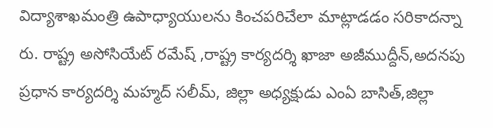విద్యాశాఖమంత్రి ఉపాధ్యాయులను కించపరిచేలా మాట్లాడడం సరికాదన్నా రు. రాష్ట్ర అసోసియేట్‌ రమేష్‌ ,రాష్ట్ర కార్యదర్శి ఖాజా అజీముద్దీన్,అదనపు ప్రధాన కార్యదర్శి మహ్మద్‌ సలీమ్, జిల్లా అధ్యక్షుడు ఎంఏ బాసిత్,జిల్లా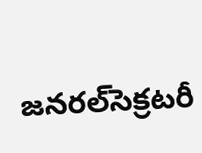జనరల్‌సెక్రటరీ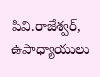పివి.రాజేశ్వర్, ఉపాధ్యాయులు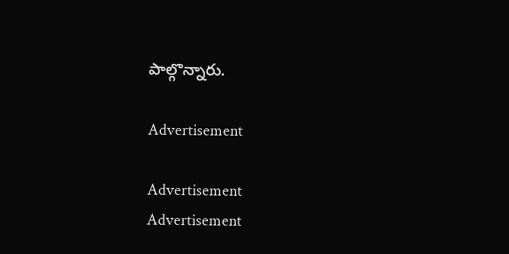పాల్గొన్నారు.

Advertisement

Advertisement
Advertisement